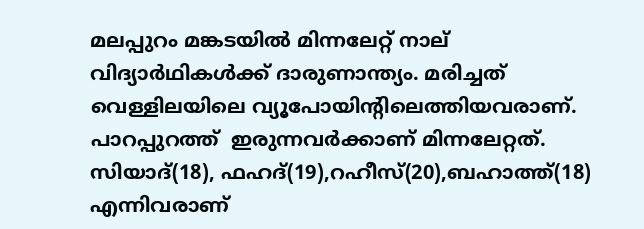മലപ്പുറം മങ്കടയില്‍ മിന്നലേറ്റ് നാല് വിദ്യാര്‍ഥികള്‍ക്ക് ദാരുണാന്ത്യം. മരിച്ചത് വെള്ളിലയിലെ വ്യൂപോയിന്റിലെത്തിയവരാണ്. പാറപ്പുറത്ത്  ഇരുന്നവര്‍ക്കാണ് മിന്നലേറ്റത്. സിയാദ്(18), ഫഹദ്(19),റഹീസ്(20),ബഹാത്ത്(18) എന്നിവരാണ്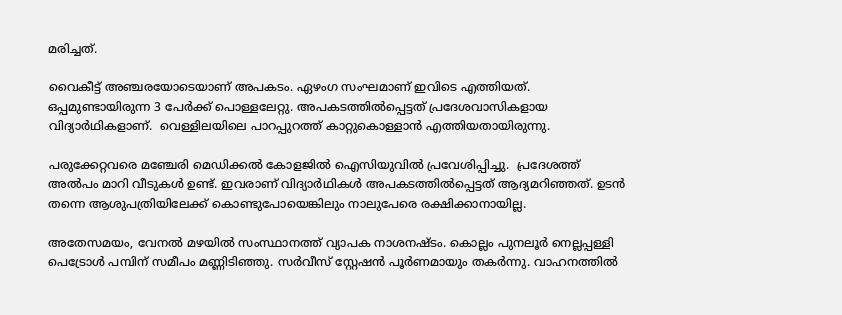മരിച്ചത്.

വൈകീട്ട് അഞ്ചരയോടെയാണ് അപകടം. ഏഴംഗ സംഘമാണ് ഇവിടെ എത്തിയത്. ഒപ്പമുണ്ടായിരുന്ന 3 പേര്‍ക്ക് പൊള്ളലേറ്റു. അപകടത്തില്‍പ്പെട്ടത് പ്രദേശവാസികളായ വിദ്യാര്‍ഥികളാണ്.  വെള്ളിലയിലെ പാറപ്പുറത്ത് കാറ്റുകൊള്ളാന്‍ എത്തിയതായിരുന്നു.

പരുക്കേറ്റവരെ മഞ്ചേരി മെഡിക്കല്‍ കോളജില്‍ ഐസിയുവില്‍ പ്രവേശിപ്പിച്ചു.  പ്രദേശത്ത് അല്‍പം മാറി വീടുകള്‍ ഉണ്ട്. ഇവരാണ് വിദ്യാര്‍ഥികള്‍ അപകടത്തില്‍പ്പെട്ടത് ആദ്യമറിഞ്ഞത്. ഉടന്‍ തന്നെ ആശുപത്രിയിലേക്ക് കൊണ്ടുപോയെങ്കിലും നാലുപേരെ രക്ഷിക്കാനായില്ല.

അതേസമയം, വേനല്‍ മഴയില്‍ സംസ്ഥാനത്ത് വ്യാപക നാശനഷ്ടം. കൊല്ലം പുനലൂര്‍ നെല്ലപ്പള്ളി പെട്രോള്‍ പമ്പിന് സമീപം മണ്ണിടിഞ്ഞു. സര്‍വീസ് സ്റ്റേഷന്‍ പൂര്‍ണമായും തകര്‍ന്നു. വാഹനത്തില്‍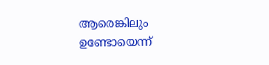ആരെങ്കിലും ഉണ്ടോയെന്ന്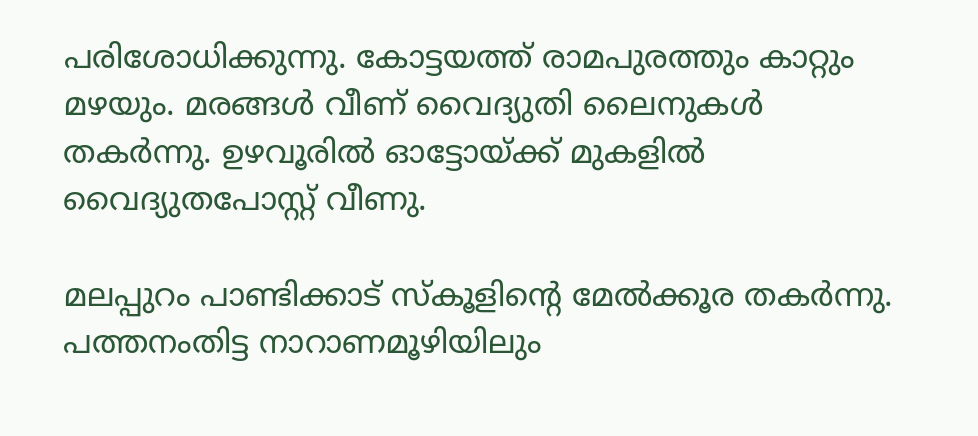പരിശോധിക്കുന്നു. കോട്ടയത്ത് രാമപുരത്തും കാറ്റും മഴയും. മരങ്ങള്‍ വീണ് വൈദ്യുതി ലൈനുകള്‍ തകര്‍ന്നു. ഉഴവൂരില്‍ ഓട്ടോയ്ക്ക് മുകളില്‍ വൈദ്യുതപോസ്റ്റ് വീണു.

മലപ്പുറം പാണ്ടിക്കാട് സ്കൂളിന്റെ മേല്‍ക്കൂര തകര്‍ന്നു. പത്തനംതിട്ട നാറാണമൂഴിയിലും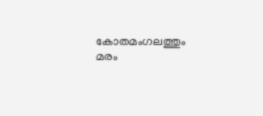കോതമംഗലത്തും മരം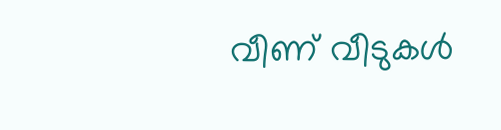വീണ് വീടുകള്‍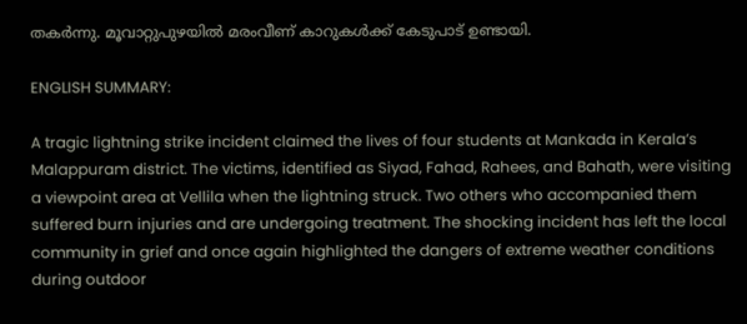തകര്‍ന്നു. മൂവാറ്റുപുഴയില്‍ മരംവീണ് കാറുകള്‍ക്ക് കേടുപാട് ഉണ്ടായി.

ENGLISH SUMMARY:

A tragic lightning strike incident claimed the lives of four students at Mankada in Kerala’s Malappuram district. The victims, identified as Siyad, Fahad, Rahees, and Bahath, were visiting a viewpoint area at Vellila when the lightning struck. Two others who accompanied them suffered burn injuries and are undergoing treatment. The shocking incident has left the local community in grief and once again highlighted the dangers of extreme weather conditions during outdoor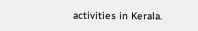activities in Kerala.